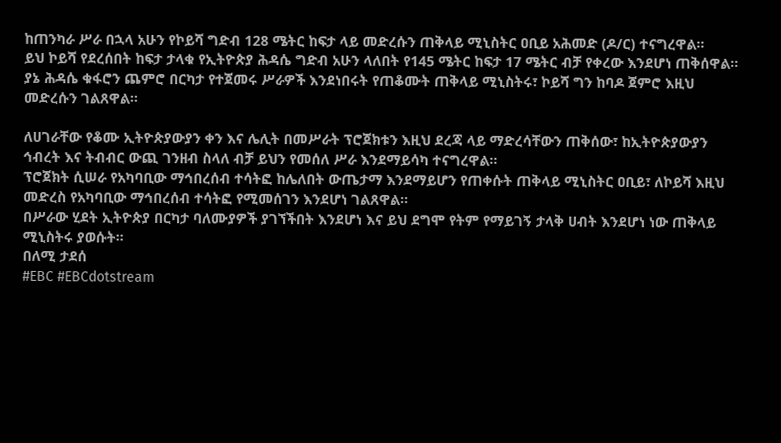ከጠንካራ ሥራ በኋላ አሁን የኮይሻ ግድብ 128 ሜትር ከፍታ ላይ መድረሱን ጠቅላይ ሚኒስትር ዐቢይ አሕመድ (ዶ/ር) ተናግረዋል።
ይህ ኮይሻ የደረሰበት ከፍታ ታላቁ የኢትዮጵያ ሕዳሴ ግድብ አሁን ላለበት የ145 ሜትር ከፍታ 17 ሜትር ብቻ የቀረው እንደሆነ ጠቅሰዋል።
ያኔ ሕዳሴ ቁፋሮን ጨምሮ በርካታ የተጀመሩ ሥራዎች እንደነበሩት የጠቆሙት ጠቅላይ ሚኒስትሩ፣ ኮይሻ ግን ከባዶ ጀምሮ እዚህ መድረሱን ገልጸዋል።

ለሀገራቸው የቆሙ ኢትዮጵያውያን ቀን እና ሌሊት በመሥራት ፕሮጀክቱን እዚህ ደረጃ ላይ ማድረሳቸውን ጠቅሰው፣ ከኢትዮጵያውያን ኅብረት እና ትብብር ውጪ ገንዘብ ስላለ ብቻ ይህን የመሰለ ሥራ እንደማይሳካ ተናግረዋል።
ፕሮጀክት ሲሠራ የአካባቢው ማኅበረሰብ ተሳትፎ ከሌለበት ውጤታማ እንደማይሆን የጠቀሱት ጠቅላይ ሚኒስትር ዐቢይ፣ ለኮይሻ እዚህ መድረስ የአካባቢው ማኅበረሰብ ተሳትፎ የሚመሰገን እንደሆነ ገልጸዋል።
በሥራው ሂደት ኢትዮጵያ በርካታ ባለሙያዎች ያገኘችበት እንደሆነ እና ይህ ደግሞ የትም የማይገኝ ታላቅ ሀብት እንደሆነ ነው ጠቅላይ ሚኒስትሩ ያወሱት።
በለሚ ታደሰ
#EBC #EBCdotstream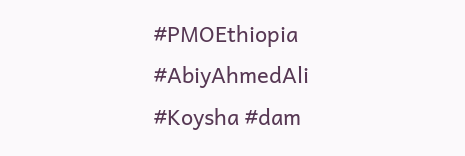#PMOEthiopia #AbiyAhmedAli #Koysha #dam